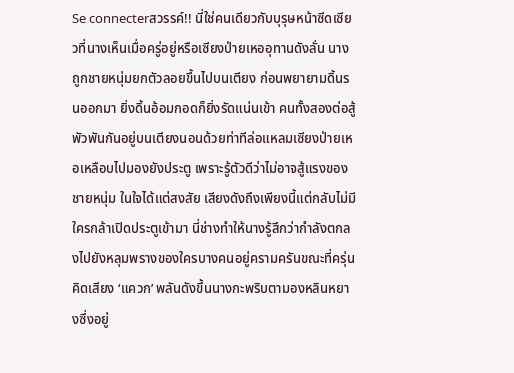Se connecterสวรรค์!! นี่ใช่คนเดียวกับบุรุษหน้าซีดเซียวที่นางเห็นเมื่อครู่อยู่หรือเซียงป่ายเหออุทานดังลั่น นางถูกชายหนุ่มยกตัวลอยขึ้นไปบนเตียง ก่อนพยายามดิ้นรนออกมา ยิ่งดิ้นอ้อมกอดก็ยิ่งรัดแน่นเข้า คนทั้งสองต่อสู้พัวพันกันอยู่บนเตียงนอนด้วยท่าทีล่อแหลมเซียงป่ายเหอเหลือบไปมองยังประตู เพราะรู้ตัวดีว่าไม่อาจสู้แรงของชายหนุ่ม ในใจได้แต่สงสัย เสียงดังถึงเพียงนี้แต่กลับไม่มีใครกล้าเปิดประตูเข้ามา นี่ช่างทำให้นางรู้สึกว่ากำลังตกลงไปยังหลุมพรางของใครบางคนอยู่ครามครันขณะที่ครุ่นคิดเสียง ‘แควก’ พลันดังขึ้นนางกะพริบตามองหลินหยางซึ่งอยู่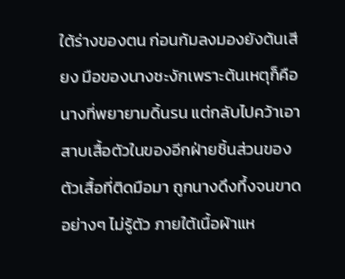ใต้ร่างของตน ก่อนก้มลงมองยังต้นเสียง มือของนางชะงักเพราะต้นเหตุก็คือนางที่พยายามดิ้นรน แต่กลับไปคว้าเอาสาบเสื้อตัวในของอีกฝ่ายชิ้นส่วนของตัวเสื้อที่ติดมือมา ถูกนางดึงทึ้งจนขาดอย่างๆ ไม่รู้ตัว ภายใต้เนื้อผ้าแห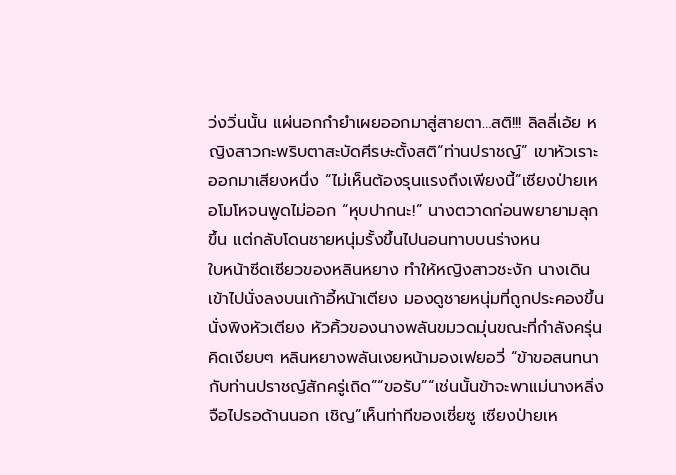ว่งวิ่นนั้น แผ่นอกกำยำเผยออกมาสู่สายตา…สติ!!! ลิลลี่เอ้ย หญิงสาวกะพริบตาสะบัดศีรษะตั้งสติ“ท่านปราชญ์” เขาหัวเราะออกมาเสียงหนึ่ง “ไม่เห็นต้องรุนแรงถึงเพียงนี้”เซียงป่ายเหอโมโหจนพูดไม่ออก “หุบปากนะ!” นางตวาดก่อนพยายามลุกขึ้น แต่กลับโดนชายหนุ่มรั้งขึ้นไปนอนทาบบนร่างหน
ใบหน้าซีดเซียวของหลินหยาง ทำให้หญิงสาวชะงัก นางเดินเข้าไปนั่งลงบนเก้าอี้หน้าเตียง มองดูชายหนุ่มที่ถูกประคองขึ้นนั่งพิงหัวเตียง หัวคิ้วของนางพลันขมวดมุ่นขณะที่กำลังครุ่นคิดเงียบๆ หลินหยางพลันเงยหน้ามองเฟยอวี่ “ข้าขอสนทนากับท่านปราชญ์สักครู่เถิด”“ขอรับ”“เช่นนั้นข้าจะพาแม่นางหลิ่งจือไปรอด้านนอก เชิญ”เห็นท่าทีของเซี่ยซู เซียงป่ายเห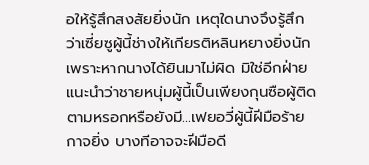อให้รู้สึกสงสัยยิ่งนัก เหตุใดนางจึงรู้สึกว่าเซี่ยซูผู้นี้ช่างให้เกียรติหลินหยางยิ่งนัก เพราะหากนางได้ยินมาไม่ผิด มิใช่อีกฝ่ายแนะนำว่าชายหนุ่มผู้นี้เป็นเพียงกุนซือผู้ติดตามหรอกหรือยังมี...เฟยอวี่ผู้นี้ฝีมือร้ายกาจยิ่ง บางทีอาจจะฝีมือดี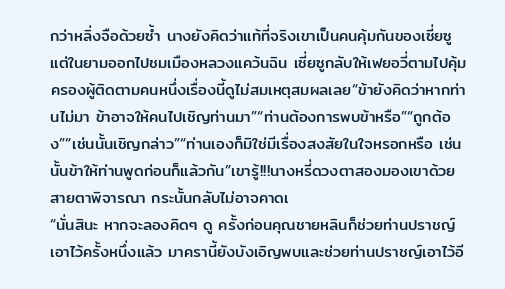กว่าหลิ่งจือด้วยซ้ำ นางยังคิดว่าแท้ที่จริงเขาเป็นคนคุ้มกันของเซี่ยซู แต่ในยามออกไปชมเมืองหลวงแคว้นฉิน เซี่ยซูกลับให้เฟยอวี่ตามไปคุ้มครองผู้ติดตามคนหนึ่งเรื่องนี้ดูไม่สมเหตุสมผลเลย“ข้ายังคิดว่าหากท่านไม่มา ข้าอาจให้คนไปเชิญท่านมา”“ท่านต้องการพบข้าหรือ”“ถูกต้อง”“เช่นนั้นเชิญกล่าว”“ท่านเองก็มิใช่มีเรื่องสงสัยในใจหรอกหรือ เช่นนั้นข้าให้ท่านพูดก่อนก็แล้วกัน”เขารู้!!!นางหรี่ดวงตาสองมองเขาด้วยสายตาพิจารณา กระนั้นกลับไม่อาจคาดเ
“นั่นสินะ หากจะลองคิดๆ ดู ครั้งก่อนคุณชายหลินก็ช่วยท่านปราชญ์เอาไว้ครั้งหนึ่งแล้ว มาครานี้ยังบังเอิญพบและช่วยท่านปราชญ์เอาไว้อี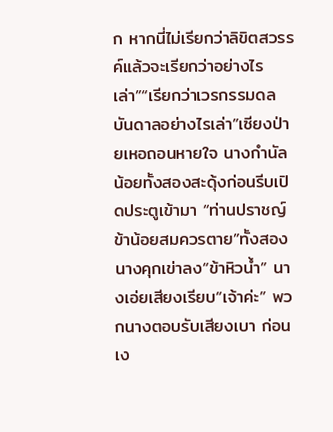ก หากนี่ไม่เรียกว่าลิขิตสวรรค์แล้วจะเรียกว่าอย่างไรเล่า”“เรียกว่าเวรกรรมดลบันดาลอย่างไรเล่า”เซียงป่ายเหอถอนหายใจ นางกำนัลน้อยทั้งสองสะดุ้งก่อนรีบเปิดประตูเข้ามา “ท่านปราชญ์ ข้าน้อยสมควรตาย”ทั้งสองนางคุกเข่าลง“ข้าหิวน้ำ” นางเอ่ยเสียงเรียบ“เจ้าค่ะ” พวกนางตอบรับเสียงเบา ก่อนเง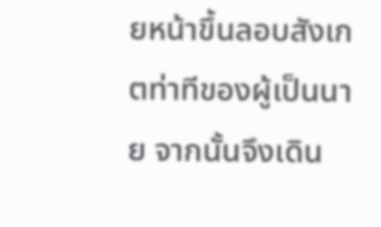ยหน้าขึ้นลอบสังเกตท่าทีของผู้เป็นนาย จากนั้นจึงเดิน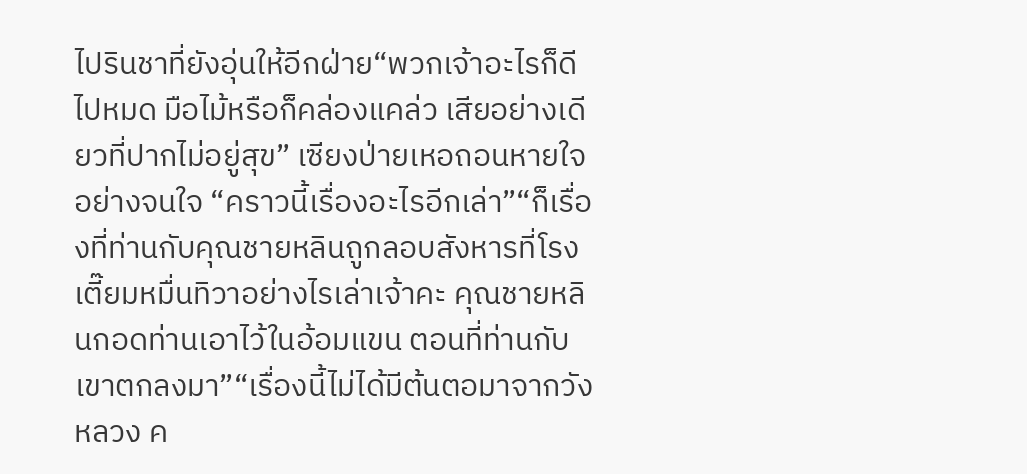ไปรินชาที่ยังอุ่นให้อีกฝ่าย“พวกเจ้าอะไรก็ดีไปหมด มือไม้หรือก็คล่องแคล่ว เสียอย่างเดียวที่ปากไม่อยู่สุข” เซียงป่ายเหอถอนหายใจอย่างจนใจ “คราวนี้เรื่องอะไรอีกเล่า”“ก็เรื่องที่ท่านกับคุณชายหลินถูกลอบสังหารที่โรงเตี๊ยมหมื่นทิวาอย่างไรเล่าเจ้าคะ คุณชายหลินกอดท่านเอาไว้ในอ้อมแขน ตอนที่ท่านกับเขาตกลงมา”“เรื่องนี้ไม่ได้มีต้นตอมาจากวังหลวง ค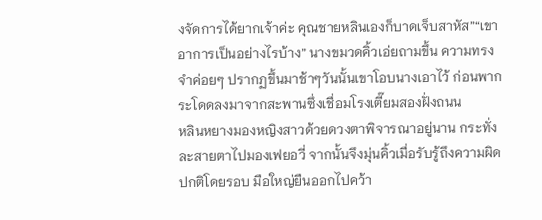งจัดการได้ยากเจ้าค่ะ คุณชายหลินเองก็บาดเจ็บสาหัส”“เขาอาการเป็นอย่างไรบ้าง” นางขมวดคิ้วเอ่ยถามขึ้น ความทรงจำค่อยๆ ปรากฏขึ้นมาช้าๆวันนั้นเขาโอบนางเอาไว้ ก่อนพากระโดดลงมาจากสะพานซึ่งเชื่อมโรงเตี๊ยมสองฝั่งถนน
หลินหยางมองหญิงสาวด้วยดวงตาพิจารณาอยู่นาน กระทั่งละสายตาไปมองเฟยอวี่ จากนั้นจึงมุ่นคิ้วเมื่อรับรู้ถึงความผิดปกติโดยรอบ มือใหญ่ยืนออกไปคว้า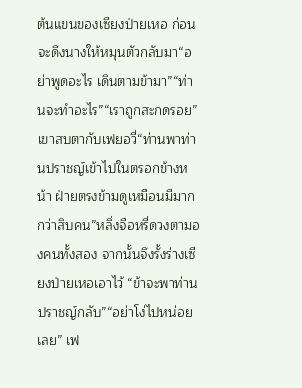ต้นแขนของเซียงป่ายเหอ ก่อนจะดึงนางให้หมุนตัวกลับมา“อย่าพูดอะไร เดินตามข้ามา”“ท่านจะทำอะไร”“เราถูกสะกดรอย” เขาสบตากับเฟยอวี่“ท่านพาท่านปราชญ์เข้าไปในตรอกข้างหน้า ฝ่ายตรงข้ามดูเหมือนมีมากกว่าสิบคน”หลิ่งจือหรี่ดวงตามองคนทั้งสอง จากนั้นจึงรั้งร่างเซียงป่ายเหอเอาไว้ “ข้าจะพาท่านปราชญ์กลับ”“อย่าโง่ไปหน่อยเลย” เฟ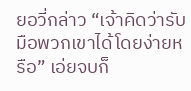ยอวี่กล่าว “เจ้าคิดว่ารับมือพวกเขาได้โดยง่ายหรือ” เอ่ยจบก็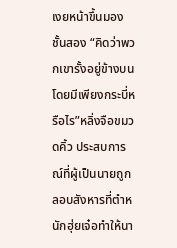เงยหน้าขึ้นมองชั้นสอง “คิดว่าพวกเขารั้งอยู่ข้างบนโดยมีเพียงกระบี่หรือไร”หลิ่งจือขมวดคิ้ว ประสบการณ์ที่ผู้เป็นนายถูกลอบสังหารที่ตำหนักฮุ่ยเจ๋อทำให้นา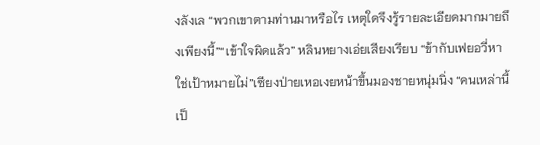งลังเล “พวกเขาตามท่านมาหรือไร เหตุใดจึงรู้รายละเอียดมากมายถึงเพียงนี้”“เข้าใจผิดแล้ว” หลินหยางเอ่ยเสียงเรียบ “ข้ากับเฟยอวี่หาใช่เป้าหมายไม่”เซียงป่ายเหอเงยหน้าขึ้นมองชายหนุ่มนิ่ง “คนเหล่านี้เป็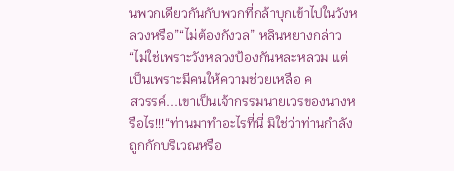นพวกเดียวกันกับพวกที่กล้าบุกเข้าไปในวังหลวงหรือ”“ไม่ต้องกังวล” หลินหยางกล่าว “ไม่ใช่เพราะวังหลวงป้องกันหละหลวม แต่เป็นเพราะมีคนให้ความช่วยเหลือ ค
สวรรค์...เขาเป็นเจ้ากรรมนายเวรของนางหรือไร!!!“ท่านมาทำอะไรที่นี่ มิใช่ว่าท่านกำลังถูกกักบริเวณหรือ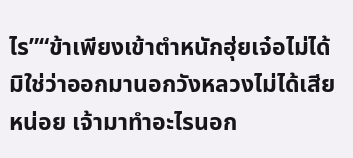ไร”“ข้าเพียงเข้าตำหนักฮุ่ยเจ๋อไม่ได้ มิใช่ว่าออกมานอกวังหลวงไม่ได้เสียหน่อย เจ้ามาทำอะไรนอก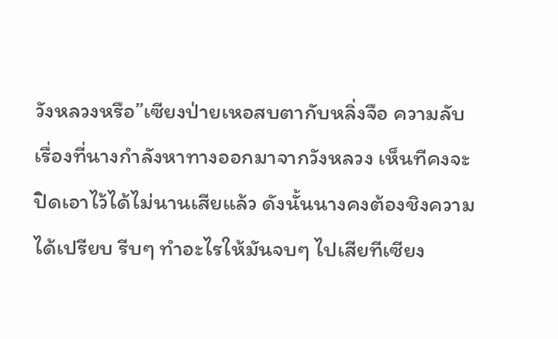วังหลวงหรือ”เซียงป่ายเหอสบตากับหลิ่งจือ ความลับเรื่องที่นางกำลังหาทางออกมาจากวังหลวง เห็นทีคงจะปิดเอาไว้ได้ไม่นานเสียแล้ว ดังนั้นนางคงต้องชิงความได้เปรียบ รีบๆ ทำอะไรให้มันจบๆ ไปเสียทีเซียง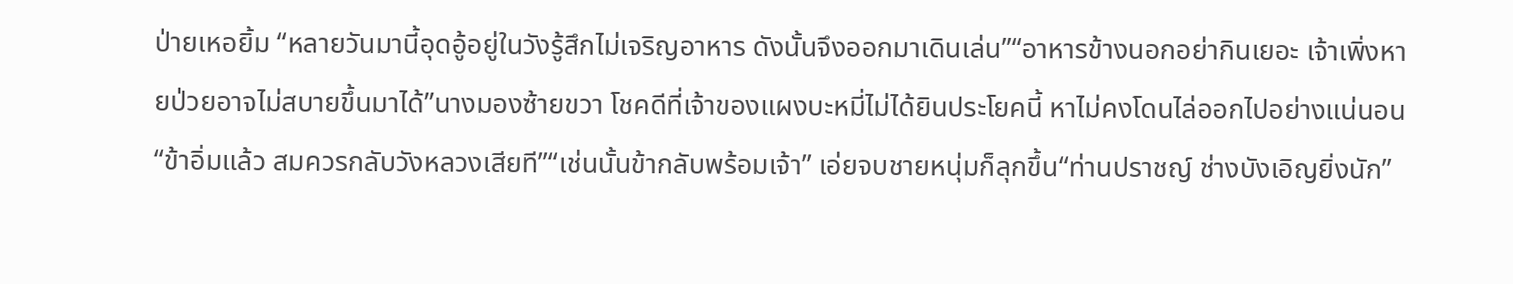ป่ายเหอยิ้ม “หลายวันมานี้อุดอู้อยู่ในวังรู้สึกไม่เจริญอาหาร ดังนั้นจึงออกมาเดินเล่น”“อาหารข้างนอกอย่ากินเยอะ เจ้าเพิ่งหายป่วยอาจไม่สบายขึ้นมาได้”นางมองซ้ายขวา โชคดีที่เจ้าของแผงบะหมี่ไม่ได้ยินประโยคนี้ หาไม่คงโดนไล่ออกไปอย่างแน่นอน “ข้าอิ่มแล้ว สมควรกลับวังหลวงเสียที”“เช่นนั้นข้ากลับพร้อมเจ้า” เอ่ยจบชายหนุ่มก็ลุกขึ้น“ท่านปราชญ์ ช่างบังเอิญยิ่งนัก”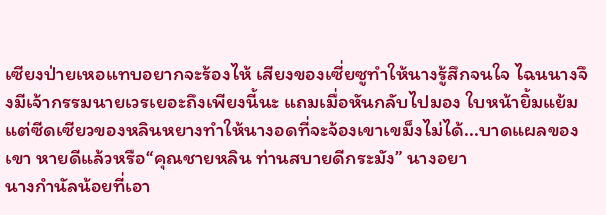เซียงป่ายเหอแทบอยากจะร้องไห้ เสียงของเซี่ยซูทำให้นางรู้สึกจนใจ ไฉนนางจึงมีเจ้ากรรมนายเวรเยอะถึงเพียงนี้นะ แถมเมื่อหันกลับไปมอง ใบหน้ายิ้มแย้มแต่ซีดเซียวของหลินหยางทำให้นางอดที่จะจ้องเขาเขม็งไม่ได้...บาดแผลของเขา หายดีแล้วหรือ“คุณชายหลิน ท่านสบายดีกระมัง” นางอยา
นางกำนัลน้อยที่เอา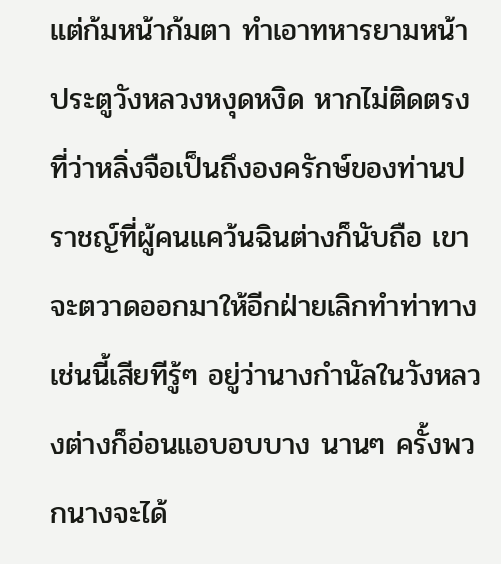แต่ก้มหน้าก้มตา ทำเอาทหารยามหน้าประตูวังหลวงหงุดหงิด หากไม่ติดตรงที่ว่าหลิ่งจือเป็นถึงองครักษ์ของท่านปราชญ์ที่ผู้คนแคว้นฉินต่างก็นับถือ เขาจะตวาดออกมาให้อีกฝ่ายเลิกทำท่าทางเช่นนี้เสียทีรู้ๆ อยู่ว่านางกำนัลในวังหลวงต่างก็อ่อนแอบอบบาง นานๆ ครั้งพวกนางจะได้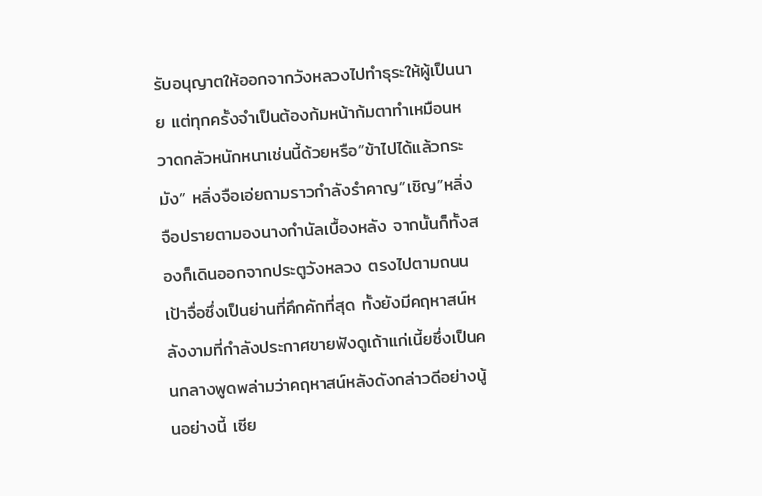รับอนุญาตให้ออกจากวังหลวงไปทำธุระให้ผู้เป็นนาย แต่ทุกครั้งจำเป็นต้องก้มหน้าก้มตาทำเหมือนหวาดกลัวหนักหนาเช่นนี้ด้วยหรือ“ข้าไปได้แล้วกระมัง” หลิ่งจือเอ่ยถามราวกำลังรำคาญ“เชิญ”หลิ่งจือปรายตามองนางกำนัลเบื้องหลัง จากนั้นก็ทั้งสองก็เดินออกจากประตูวังหลวง ตรงไปตามถนนเป้าจื่อซึ่งเป็นย่านที่คึกคักที่สุด ทั้งยังมีคฤหาสน์หลังงามที่กำลังประกาศขายฟังดูเถ้าแก่เนี้ยซึ่งเป็นคนกลางพูดพล่ามว่าคฤหาสน์หลังดังกล่าวดีอย่างนู้นอย่างนี้ เซีย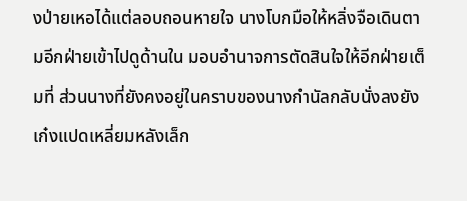งป่ายเหอได้แต่ลอบถอนหายใจ นางโบกมือให้หลิ่งจือเดินตามอีกฝ่ายเข้าไปดูด้านใน มอบอำนาจการตัดสินใจให้อีกฝ่ายเต็มที่ ส่วนนางที่ยังคงอยู่ในคราบของนางกำนัลกลับนั่งลงยังเก๋งแปดเหลี่ยมหลังเล็ก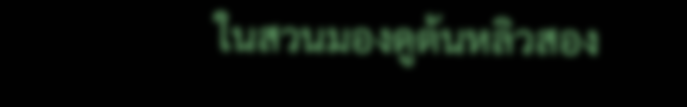ในสวนมองดูต้นหลิวสอง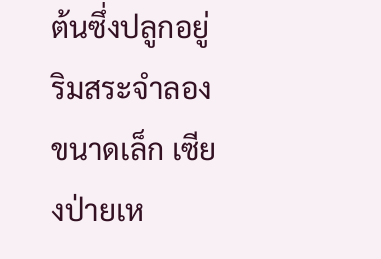ต้นซึ่งปลูกอยู่ริมสระจำลองขนาดเล็ก เซียงป่ายเห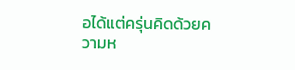อได้แต่ครุ่นคิดด้วยความห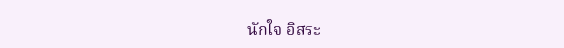นักใจ อิสระ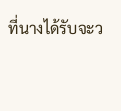ที่นางได้รับจะว